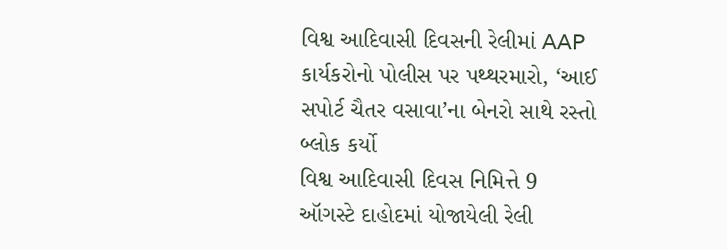વિશ્વ આદિવાસી દિવસની રેલીમાં AAP કાર્યકરોનો પોલીસ પર પથ્થરમારો, ‘આઈ સપોર્ટ ચૈતર વસાવા’ના બેનરો સાથે રસ્તો બ્લોક કર્યો
વિશ્વ આદિવાસી દિવસ નિમિત્તે 9 ઑગસ્ટે દાહોદમાં યોજાયેલી રેલી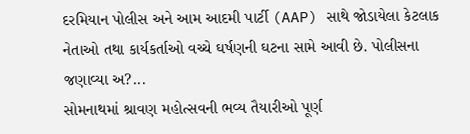દરમિયાન પોલીસ અને આમ આદમી પાર્ટી (AAP) સાથે જોડાયેલા કેટલાક નેતાઓ તથા કાર્યકર્તાઓ વચ્ચે ઘર્ષણની ઘટના સામે આવી છે. પોલીસના જણાવ્યા અ?...
સોમનાથમાં શ્રાવણ મહોત્સવની ભવ્ય તૈયારીઓ પૂર્ણ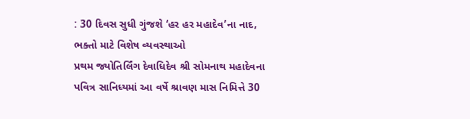: 30 દિવસ સુધી ગુંજશે ‘હર હર મહાદેવ’ના નાદ, ભક્તો માટે વિશેષ વ્યવસ્થાઓ
પ્રથમ જ્યોતિર્લિંગ દેવાધિદેવ શ્રી સોમનાથ મહાદેવના પવિત્ર સાનિધ્યમાં આ વર્ષે શ્રાવણ માસ નિમિત્તે 30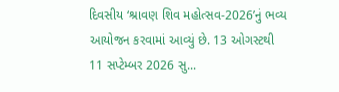દિવસીય ‘શ્રાવણ શિવ મહોત્સવ-2026’નું ભવ્ય આયોજન કરવામાં આવ્યું છે. 13 ઓગસ્ટથી 11 સપ્ટેમ્બર 2026 સુ...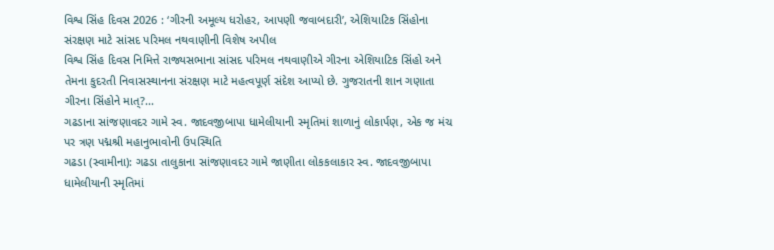વિશ્વ સિંહ દિવસ 2026 : ‘ગીરની અમૂલ્ય ધરોહર, આપણી જવાબદારી’, એશિયાટિક સિંહોના સંરક્ષણ માટે સાંસદ પરિમલ નથવાણીની વિશેષ અપીલ
વિશ્વ સિંહ દિવસ નિમિત્તે રાજ્યસભાના સાંસદ પરિમલ નથવાણીએ ગીરના એશિયાટિક સિંહો અને તેમના કુદરતી નિવાસસ્થાનના સંરક્ષણ માટે મહત્વપૂર્ણ સંદેશ આપ્યો છે. ગુજરાતની શાન ગણાતા ગીરના સિંહોને માત્?...
ગઢડાના સાંજણાવદર ગામે સ્વ. જાદવજીબાપા ધામેલીયાની સ્મૃતિમાં શાળાનું લોકાર્પણ, એક જ મંચ પર ત્રણ પદ્મશ્રી મહાનુભાવોની ઉપસ્થિતિ
ગઢડા (સ્વામીના): ગઢડા તાલુકાના સાંજણાવદર ગામે જાણીતા લોકકલાકાર સ્વ. જાદવજીબાપા ધામેલીયાની સ્મૃતિમાં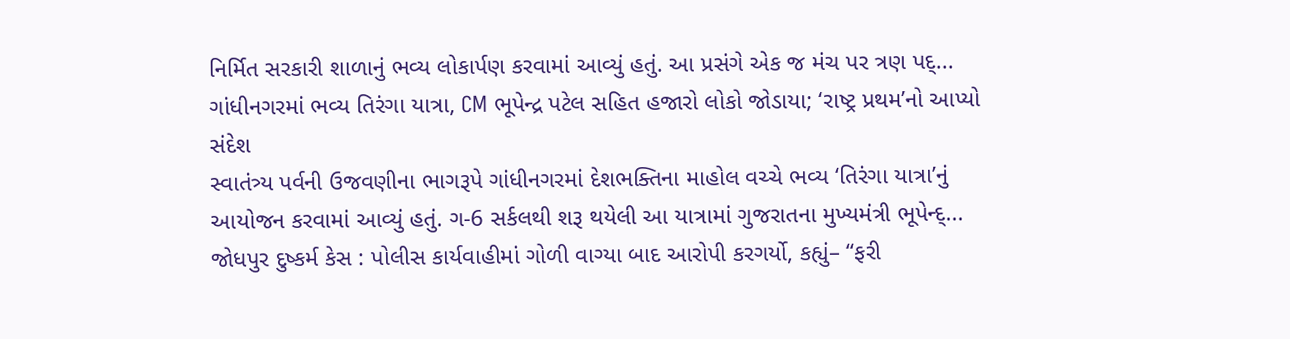નિર્મિત સરકારી શાળાનું ભવ્ય લોકાર્પણ કરવામાં આવ્યું હતું. આ પ્રસંગે એક જ મંચ પર ત્રણ પદ્...
ગાંધીનગરમાં ભવ્ય તિરંગા યાત્રા, CM ભૂપેન્દ્ર પટેલ સહિત હજારો લોકો જોડાયા; ‘રાષ્ટ્ર પ્રથમ’નો આપ્યો સંદેશ
સ્વાતંત્ર્ય પર્વની ઉજવણીના ભાગરૂપે ગાંધીનગરમાં દેશભક્તિના માહોલ વચ્ચે ભવ્ય ‘તિરંગા યાત્રા’નું આયોજન કરવામાં આવ્યું હતું. ગ-6 સર્કલથી શરૂ થયેલી આ યાત્રામાં ગુજરાતના મુખ્યમંત્રી ભૂપેન્દ્...
જોધપુર દુષ્કર્મ કેસ : પોલીસ કાર્યવાહીમાં ગોળી વાગ્યા બાદ આરોપી કરગર્યો, કહ્યું– “ફરી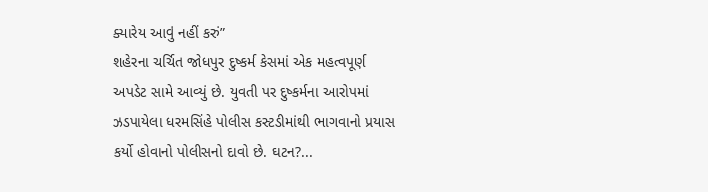ક્યારેય આવું નહીં કરું”
શહેરના ચર્ચિત જોધપુર દુષ્કર્મ કેસમાં એક મહત્વપૂર્ણ અપડેટ સામે આવ્યું છે. યુવતી પર દુષ્કર્મના આરોપમાં ઝડપાયેલા ધરમસિંહે પોલીસ કસ્ટડીમાંથી ભાગવાનો પ્રયાસ કર્યો હોવાનો પોલીસનો દાવો છે. ઘટન?...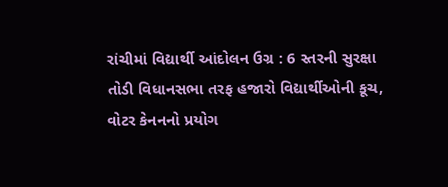રાંચીમાં વિદ્યાર્થી આંદોલન ઉગ્ર : 6 સ્તરની સુરક્ષા તોડી વિધાનસભા તરફ હજારો વિદ્યાર્થીઓની કૂચ, વોટર કેનનનો પ્રયોગ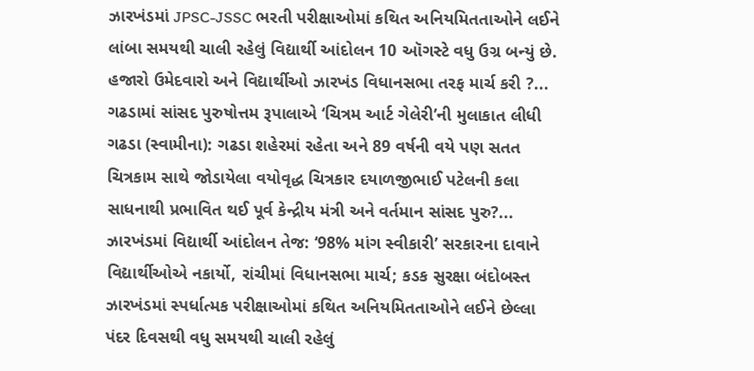ઝારખંડમાં JPSC-JSSC ભરતી પરીક્ષાઓમાં કથિત અનિયમિતતાઓને લઈને લાંબા સમયથી ચાલી રહેલું વિદ્યાર્થી આંદોલન 10 ઑગસ્ટે વધુ ઉગ્ર બન્યું છે. હજારો ઉમેદવારો અને વિદ્યાર્થીઓ ઝારખંડ વિધાનસભા તરફ માર્ચ કરી ?...
ગઢડામાં સાંસદ પુરુષોત્તમ રૂપાલાએ ‘ચિત્રમ આર્ટ ગેલેરી’ની મુલાકાત લીધી
ગઢડા (સ્વામીના): ગઢડા શહેરમાં રહેતા અને 89 વર્ષની વયે પણ સતત ચિત્રકામ સાથે જોડાયેલા વયોવૃદ્ધ ચિત્રકાર દયાળજીભાઈ પટેલની કલા સાધનાથી પ્રભાવિત થઈ પૂર્વ કેન્દ્રીય મંત્રી અને વર્તમાન સાંસદ પુરુ?...
ઝારખંડમાં વિદ્યાર્થી આંદોલન તેજ: ‘98% માંગ સ્વીકારી’ સરકારના દાવાને વિદ્યાર્થીઓએ નકાર્યો, રાંચીમાં વિધાનસભા માર્ચ; કડક સુરક્ષા બંદોબસ્ત
ઝારખંડમાં સ્પર્ધાત્મક પરીક્ષાઓમાં કથિત અનિયમિતતાઓને લઈને છેલ્લા પંદર દિવસથી વધુ સમયથી ચાલી રહેલું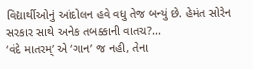વિદ્યાર્થીઓનું આંદોલન હવે વધુ તેજ બન્યું છે. હેમંત સોરેન સરકાર સાથે અનેક તબક્કાની વાતચ?...
‘વંદે માતરમ્’ એ ‘ગાન’ જ નહી, તેના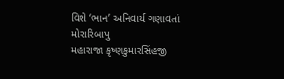વિશે ‘ભાન’ અનિવાર્ય ગણાવતાં મોરારિબાપુ
મહારાજા કૃષ્ણકુમારસિંહજી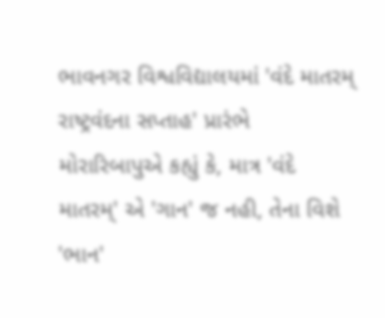ભાવનગર વિશ્વવિદ્યાલયમાં 'વંદે માતરમ્ રાષ્ટ્રવંદના સપ્તાહ' પ્રારંભે મોરારિબાપુએ કહ્યું કે, માત્ર 'વંદે માતરમ્' એ 'ગાન' જ નહી, તેના વિશે 'ભાન'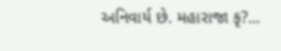અનિવાર્ય છે. મહારાજા કૃ?...